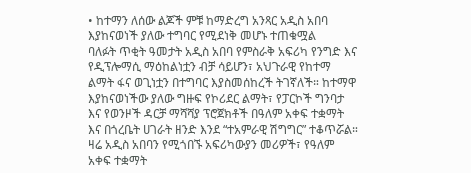• ከተማን ለሰው ልጆች ምቹ ከማድረግ አንጻር አዲስ አበባ እያከናወነች ያለው ተግባር የሚደነቅ መሆኑ ተጠቁሟል
ባለፉት ጥቂት ዓመታት አዲስ አበባ የምስራቅ አፍሪካ የንግድ እና የዲፕሎማሲ ማዕከልነቷን ብቻ ሳይሆን፣ አህጉራዊ የከተማ ልማት ፋና ወጊነቷን በተግባር እያስመሰከረች ትገኛለች። ከተማዋ እያከናወነችው ያለው ግዙፍ የኮሪደር ልማት፣ የፓርኮች ግንባታ እና የወንዞች ዳርቻ ማሻሻያ ፕሮጀክቶች በዓለም አቀፍ ተቋማት እና በጎረቤት ሀገራት ዘንድ እንደ “ተአምራዊ ሽግግር” ተቆጥሯል። ዛሬ አዲስ አበባን የሚጎበኙ አፍሪካውያን መሪዎች፣ የዓለም አቀፍ ተቋማት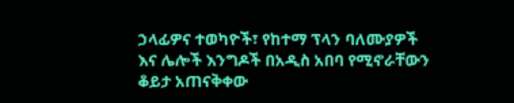ኃላፊዎና ተወካዮች፣ የከተማ ፕላን ባለሙያዎች እና ሌሎች እንግዶች በአዲስ አበባ የሚኖራቸውን ቆይታ አጠናቅቀው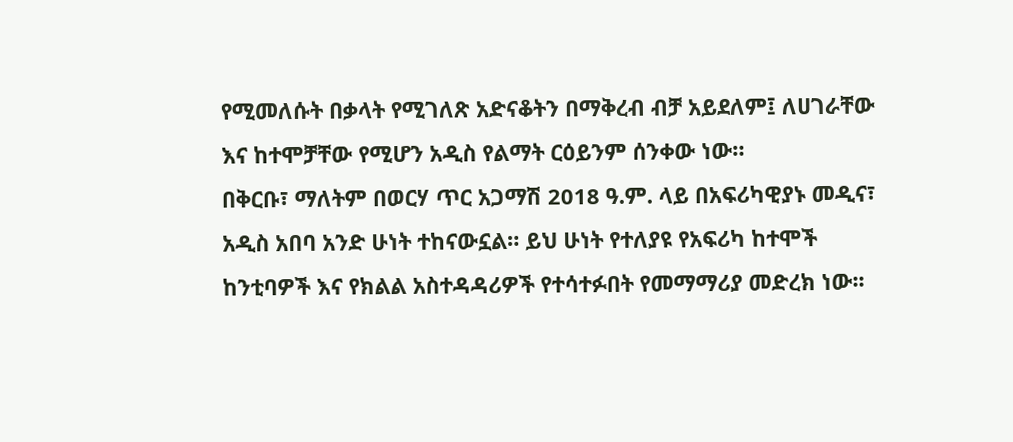የሚመለሱት በቃላት የሚገለጽ አድናቆትን በማቅረብ ብቻ አይደለም፤ ለሀገራቸው እና ከተሞቻቸው የሚሆን አዲስ የልማት ርዕይንም ሰንቀው ነው።
በቅርቡ፣ ማለትም በወርሃ ጥር አጋማሽ 2018 ዓ.ም. ላይ በአፍሪካዊያኑ መዲና፣ አዲስ አበባ አንድ ሁነት ተከናውኗል። ይህ ሁነት የተለያዩ የአፍሪካ ከተሞች ከንቲባዎች እና የክልል አስተዳዳሪዎች የተሳተፉበት የመማማሪያ መድረክ ነው፡፡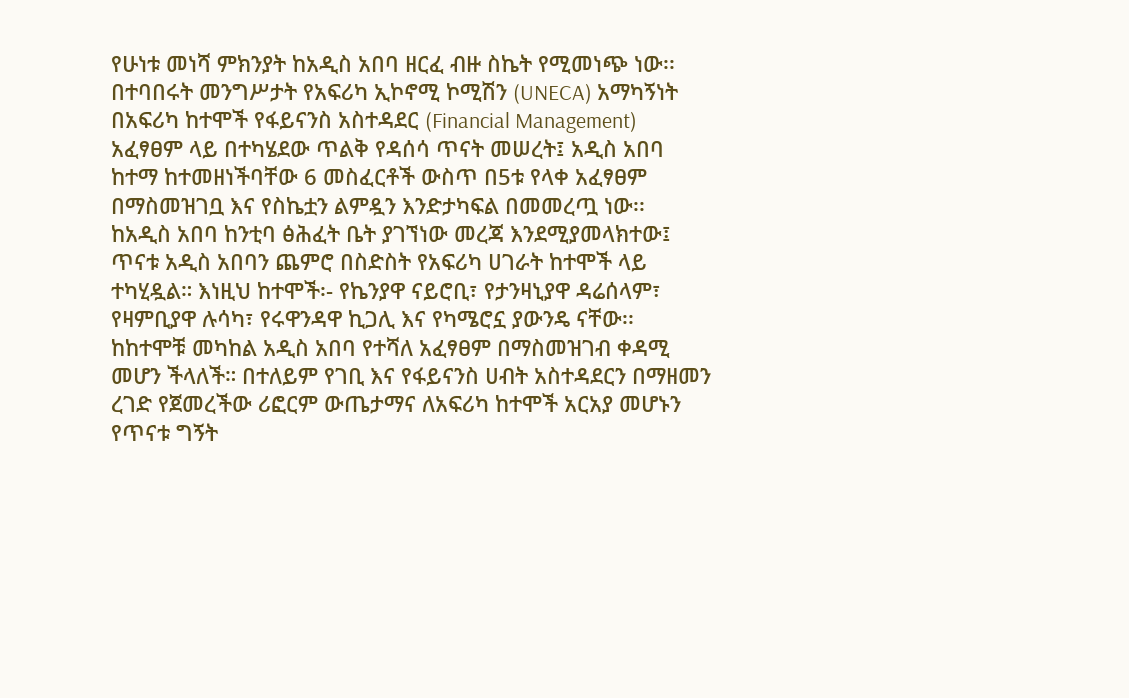የሁነቱ መነሻ ምክንያት ከአዲስ አበባ ዘርፈ ብዙ ስኬት የሚመነጭ ነው፡፡ በተባበሩት መንግሥታት የአፍሪካ ኢኮኖሚ ኮሚሽን (UNECA) አማካኝነት በአፍሪካ ከተሞች የፋይናንስ አስተዳደር (Financial Management) አፈፃፀም ላይ በተካሄደው ጥልቅ የዳሰሳ ጥናት መሠረት፤ አዲስ አበባ ከተማ ከተመዘነችባቸው 6 መስፈርቶች ውስጥ በ5ቱ የላቀ አፈፃፀም በማስመዝገቧ እና የስኬቷን ልምዷን እንድታካፍል በመመረጧ ነው፡፡
ከአዲስ አበባ ከንቲባ ፅሕፈት ቤት ያገኘነው መረጃ እንደሚያመላክተው፤ ጥናቱ አዲስ አበባን ጨምሮ በስድስት የአፍሪካ ሀገራት ከተሞች ላይ ተካሂዷል። እነዚህ ከተሞች፡- የኬንያዋ ናይሮቢ፣ የታንዛኒያዋ ዳሬሰላም፣ የዛምቢያዋ ሉሳካ፣ የሩዋንዳዋ ኪጋሊ እና የካሜሮኗ ያውንዴ ናቸው፡፡ ከከተሞቹ መካከል አዲስ አበባ የተሻለ አፈፃፀም በማስመዝገብ ቀዳሚ መሆን ችላለች። በተለይም የገቢ እና የፋይናንስ ሀብት አስተዳደርን በማዘመን ረገድ የጀመረችው ሪፎርም ውጤታማና ለአፍሪካ ከተሞች አርአያ መሆኑን የጥናቱ ግኝት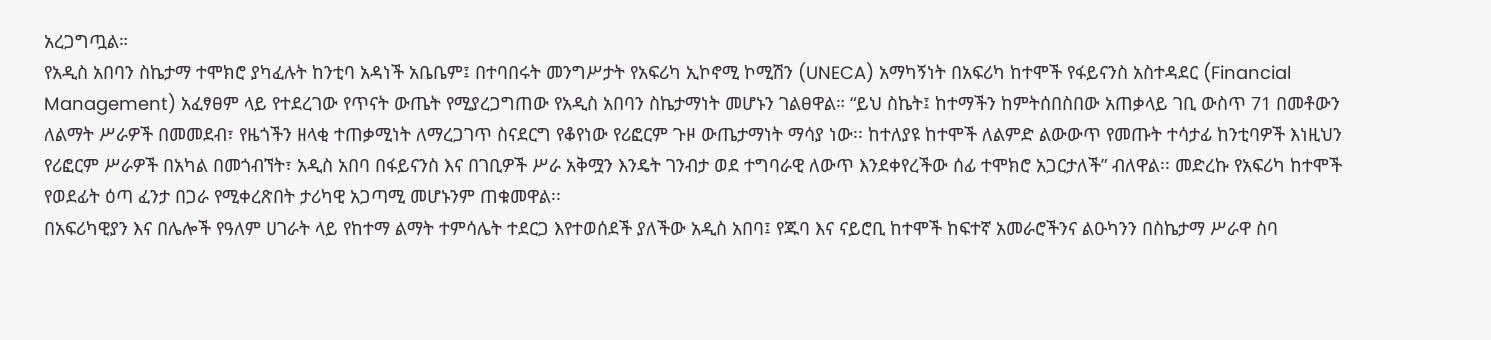አረጋግጧል።
የአዲስ አበባን ስኬታማ ተሞክሮ ያካፈሉት ከንቲባ አዳነች አቤቤም፤ በተባበሩት መንግሥታት የአፍሪካ ኢኮኖሚ ኮሚሽን (UNECA) አማካኝነት በአፍሪካ ከተሞች የፋይናንስ አስተዳደር (Financial Management) አፈፃፀም ላይ የተደረገው የጥናት ውጤት የሚያረጋግጠው የአዲስ አበባን ስኬታማነት መሆኑን ገልፀዋል። “ይህ ስኬት፤ ከተማችን ከምትሰበስበው አጠቃላይ ገቢ ውስጥ 71 በመቶውን ለልማት ሥራዎች በመመደብ፣ የዜጎችን ዘላቂ ተጠቃሚነት ለማረጋገጥ ስናደርግ የቆየነው የሪፎርም ጉዞ ውጤታማነት ማሳያ ነው፡፡ ከተለያዩ ከተሞች ለልምድ ልውውጥ የመጡት ተሳታፊ ከንቲባዎች እነዚህን የሪፎርም ሥራዎች በአካል በመጎብኘት፣ አዲስ አበባ በፋይናንስ እና በገቢዎች ሥራ አቅሟን እንዴት ገንብታ ወደ ተግባራዊ ለውጥ እንደቀየረችው ሰፊ ተሞክሮ አጋርታለች” ብለዋል፡፡ መድረኩ የአፍሪካ ከተሞች የወደፊት ዕጣ ፈንታ በጋራ የሚቀረጽበት ታሪካዊ አጋጣሚ መሆኑንም ጠቁመዋል፡፡
በአፍሪካዊያን እና በሌሎች የዓለም ሀገራት ላይ የከተማ ልማት ተምሳሌት ተደርጋ እየተወሰደች ያለችው አዲስ አበባ፤ የጁባ እና ናይሮቢ ከተሞች ከፍተኛ አመራሮችንና ልዑካንን በስኬታማ ሥራዋ ስባ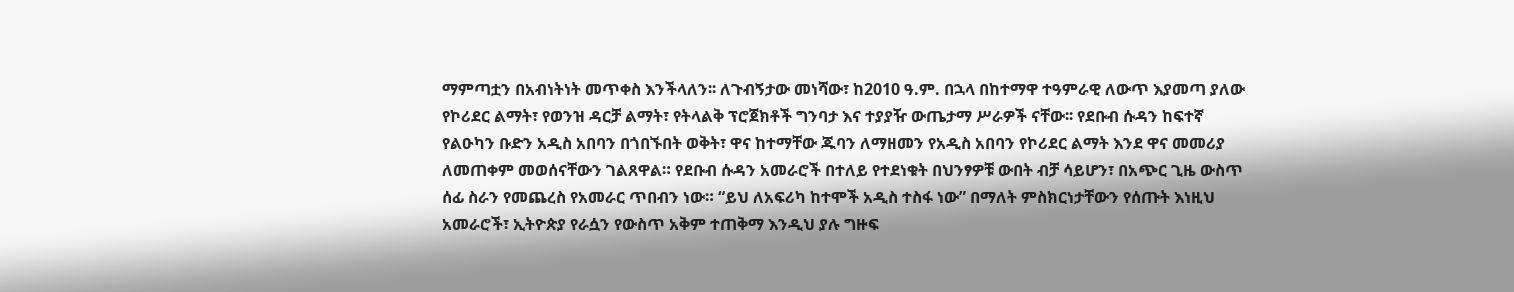ማምጣቷን በአብነትነት መጥቀስ እንችላለን፡፡ ለጉብኝታው መነሻው፣ ከ2010 ዓ.ም. በኋላ በከተማዋ ተዓምራዊ ለውጥ እያመጣ ያለው የኮሪደር ልማት፣ የወንዝ ዳርቻ ልማት፣ የትላልቅ ፕሮጀክቶች ግንባታ እና ተያያዥ ውጤታማ ሥራዎች ናቸው፡፡ የደቡብ ሱዳን ከፍተኛ የልዑካን ቡድን አዲስ አበባን በጎበኙበት ወቅት፣ ዋና ከተማቸው ጁባን ለማዘመን የአዲስ አበባን የኮሪደር ልማት እንደ ዋና መመሪያ ለመጠቀም መወሰናቸውን ገልጸዋል። የደቡብ ሱዳን አመራሮች በተለይ የተደነቁት በህንፃዎቹ ውበት ብቻ ሳይሆን፣ በአጭር ጊዜ ውስጥ ሰፊ ስራን የመጨረስ የአመራር ጥበብን ነው። “ይህ ለአፍሪካ ከተሞች አዲስ ተስፋ ነው” በማለት ምስክርነታቸውን የሰጡት እነዚህ አመራሮች፣ ኢትዮጵያ የራሷን የውስጥ አቅም ተጠቅማ እንዲህ ያሉ ግዙፍ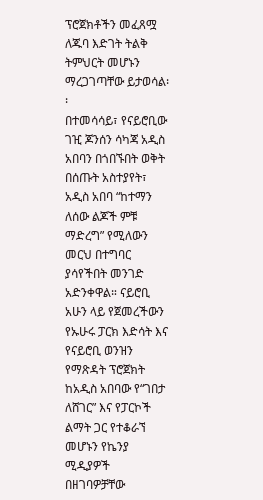ፕሮጀክቶችን መፈጸሟ ለጁባ እድገት ትልቅ ትምህርት መሆኑን ማረጋገጣቸው ይታወሳል፡፡
በተመሳሳይ፣ የናይሮቢው ገዢ ጆንሰን ሳካጃ አዲስ አበባን በጎበኙበት ወቅት በሰጡት አስተያየት፣ አዲስ አበባ “ከተማን ለሰው ልጆች ምቹ ማድረግ” የሚለውን መርህ በተግባር ያሳየችበት መንገድ አድንቀዋል። ናይሮቢ አሁን ላይ የጀመረችውን የኡሁሩ ፓርክ እድሳት እና የናይሮቢ ወንዝን የማጽዳት ፕሮጀክት ከአዲስ አበባው የ“ገበታ ለሸገር” እና የፓርኮች ልማት ጋር የተቆራኘ መሆኑን የኬንያ ሚዲያዎች በዘገባዎቻቸው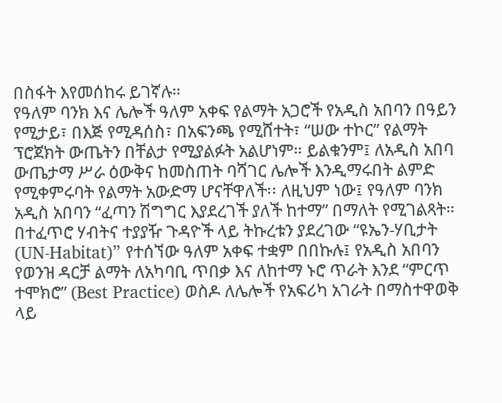በስፋት እየመሰከሩ ይገኛሉ።
የዓለም ባንክ እና ሌሎች ዓለም አቀፍ የልማት አጋሮች የአዲስ አበባን በዓይን የሚታይ፣ በእጅ የሚዳሰስ፣ በአፍንጫ የሚሸተት፣ “ሠው ተኮር” የልማት ፕሮጀክት ውጤትን በቸልታ የሚያልፉት አልሆነም። ይልቁንም፤ ለአዲስ አበባ ውጤታማ ሥራ ዕውቅና ከመስጠት ባሻገር ሌሎች እንዲማሩበት ልምድ የሚቀምሩባት የልማት አውድማ ሆናቸዋለች፡፡ ለዚህም ነው፤ የዓለም ባንክ አዲስ አበባን “ፈጣን ሽግግር እያደረገች ያለች ከተማ” በማለት የሚገልጻት። በተፈጥሮ ሃብትና ተያያዥ ጉዳዮች ላይ ትኩረቱን ያደረገው “ዩኤን-ሃቢታት (UN-Habitat)” የተሰኘው ዓለም አቀፍ ተቋም በበኩሉ፤ የአዲስ አበባን የወንዝ ዳርቻ ልማት ለአካባቢ ጥበቃ እና ለከተማ ኑሮ ጥራት እንደ “ምርጥ ተሞክሮ” (Best Practice) ወስዶ ለሌሎች የአፍሪካ አገራት በማስተዋወቅ ላይ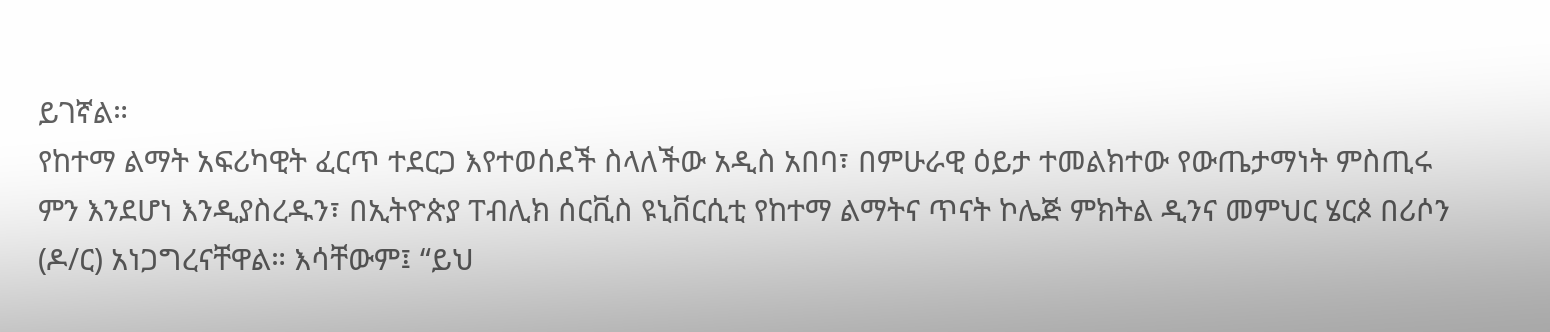ይገኛል።
የከተማ ልማት አፍሪካዊት ፈርጥ ተደርጋ እየተወሰደች ስላለችው አዲስ አበባ፣ በምሁራዊ ዕይታ ተመልክተው የውጤታማነት ምስጢሩ ምን እንደሆነ እንዲያስረዱን፣ በኢትዮጵያ ፐብሊክ ሰርቪስ ዩኒቨርሲቲ የከተማ ልማትና ጥናት ኮሌጅ ምክትል ዲንና መምህር ሄርጶ በሪሶን (ዶ/ር) አነጋግረናቸዋል። እሳቸውም፤ “ይህ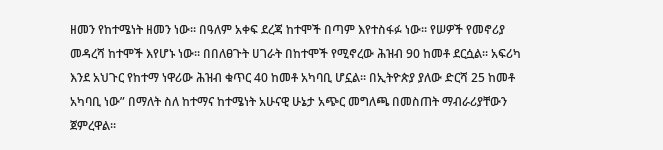ዘመን የከተሜነት ዘመን ነው፡፡ በዓለም አቀፍ ደረጃ ከተሞች በጣም እየተስፋፉ ነው፡፡ የሠዎች የመኖሪያ መዳረሻ ከተሞች እየሆኑ ነው። በበለፀጉት ሀገራት በከተሞች የሚኖረው ሕዝብ 90 ከመቶ ደርሷል። አፍሪካ እንደ አህጉር የከተማ ነዋሪው ሕዝብ ቁጥር 40 ከመቶ አካባቢ ሆኗል፡፡ በኢትዮጵያ ያለው ድርሻ 25 ከመቶ አካባቢ ነው” በማለት ስለ ከተማና ከተሜነት አሁናዊ ሁኔታ አጭር መግለጫ በመስጠት ማብራሪያቸውን ጀምረዋል፡፡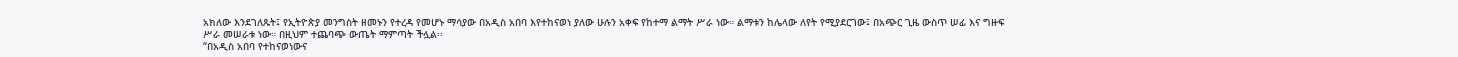አክለው እንደገለጹት፤ የኢትዮጵያ መንግስት ዘመኑን የተረዳ የመሆኑ ማሳያው በአዲስ አበባ እየተከናወነ ያለው ሁሉን አቀፍ የከተማ ልማት ሥራ ነው። ልማቱን ከሌላው ለየት የሚያደርገው፤ በአጭር ጊዜ ውስጥ ሠፊ እና ግዙፍ ሥራ መሠራቱ ነው። በዚህም ተጨባጭ ውጤት ማምጣት ችሏል፡፡
“በአዲስ አበባ የተከናወነውና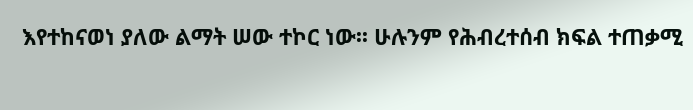እየተከናወነ ያለው ልማት ሠው ተኮር ነው፡፡ ሁሉንም የሕብረተሰብ ክፍል ተጠቃሚ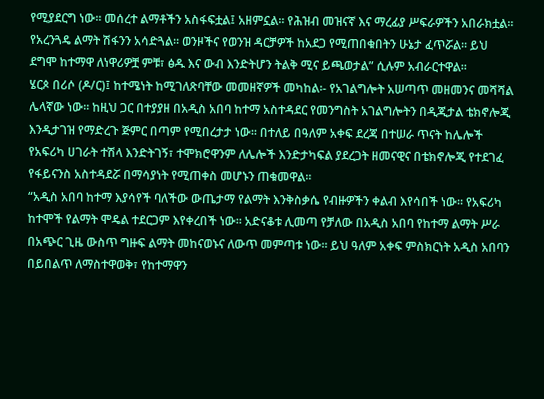የሚያደርግ ነው፡፡ መሰረተ ልማቶችን አስፋፍቷል፤ አዘምኗል፡፡ የሕዝብ መዝናኛ እና ማረፊያ ሥፍራዎችን አበራክቷል፡፡ የአረንጓዴ ልማት ሽፋንን አሳድጓል፡፡ ወንዞችና የወንዝ ዳርቻዎች ከአደጋ የሚጠበቁበትን ሁኔታ ፈጥሯል፡፡ ይህ ደግሞ ከተማዋ ለነዋሪዎቿ ምቹ፣ ፅዱ እና ውብ እንድትሆን ትልቅ ሚና ይጫወታል” ሲሉም አብራርተዋል፡፡
ሄርጶ በሪሶ (ዶ/ር)፤ ከተሜነት ከሚገለጽባቸው መመዘኛዎች መካከል፡- የአገልግሎት አሠጣጥ መዘመንና መሻሻል ሌላኛው ነው፡፡ ከዚህ ጋር በተያያዘ በአዲስ አበባ ከተማ አስተዳደር የመንግስት አገልግሎትን በዲጂታል ቴክኖሎጂ እንዲታገዝ የማድረጉ ጅምር በጣም የሚበረታታ ነው፡፡ በተለይ በዓለም አቀፍ ደረጃ በተሠራ ጥናት ከሌሎች የአፍሪካ ሀገራት ተሽላ እንድትገኝ፣ ተሞክሮዋንም ለሌሎች እንድታካፍል ያደረጋት ዘመናዊና በቴክኖሎጂ የተደገፈ የፋይናንስ አስተዳደሯ በማሳያነት የሚጠቀስ መሆኑን ጠቁመዋል፡፡
“አዲስ አበባ ከተማ እያሳየች ባለችው ውጤታማ የልማት እንቅስቃሴ የብዙዎችን ቀልብ እየሳበች ነው። የአፍሪካ ከተሞች የልማት ሞዴል ተደርጋም እየቀረበች ነው። አድናቆቱ ሊመጣ የቻለው በአዲስ አበባ የከተማ ልማት ሥራ በአጭር ጊዜ ውስጥ ግዙፍ ልማት መከናወኑና ለውጥ መምጣቱ ነው፡፡ ይህ ዓለም አቀፍ ምስክርነት አዲስ አበባን በይበልጥ ለማስተዋወቅ፣ የከተማዋን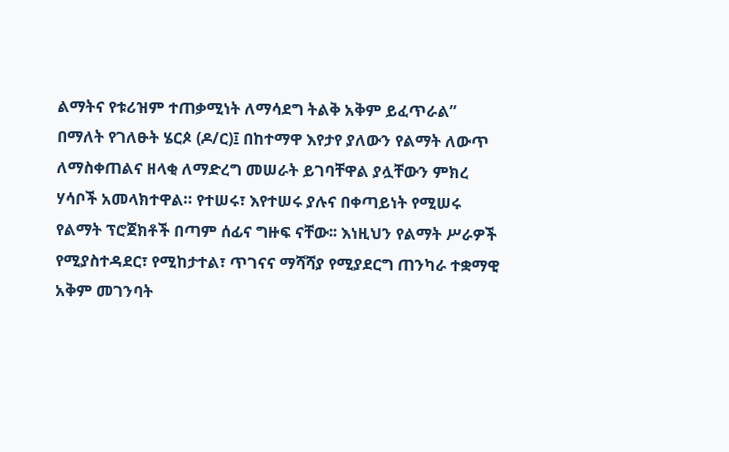ልማትና የቱሪዝም ተጠቃሚነት ለማሳደግ ትልቅ አቅም ይፈጥራል” በማለት የገለፁት ሄርጶ (ዶ/ር)፤ በከተማዋ እየታየ ያለውን የልማት ለውጥ ለማስቀጠልና ዘላቂ ለማድረግ መሠራት ይገባቸዋል ያሏቸውን ምክረ ሃሳቦች አመላክተዋል። የተሠሩ፣ እየተሠሩ ያሉና በቀጣይነት የሚሠሩ የልማት ፕሮጀክቶች በጣም ሰፊና ግዙፍ ናቸው፡፡ እነዚህን የልማት ሥራዎች የሚያስተዳደር፣ የሚከታተል፣ ጥገናና ማሻሻያ የሚያደርግ ጠንካራ ተቋማዊ አቅም መገንባት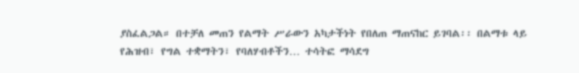ያስፈልጋል። በተቻለ መጠን የልማት ሥራውን አካታችነት የበለጠ ማጠናከር ይገባል፡፡ በልማቱ ላይ የሕዝብ፣ የግል ተቋማትን፣ የባለሃብቶችን… ተሳትፎ ማሳደግ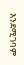እንደሚገባም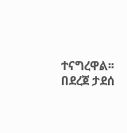ተናግረዋል፡፡
በደረጀ ታደሰ